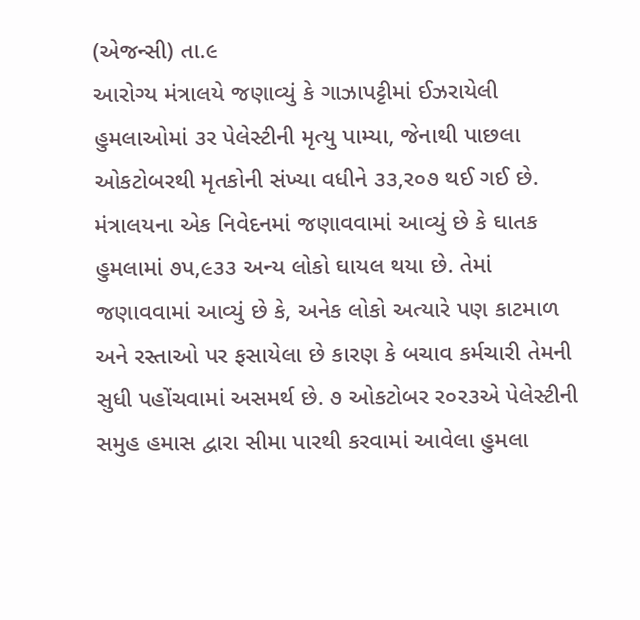(એજન્સી) તા.૯
આરોગ્ય મંત્રાલયે જણાવ્યું કે ગાઝાપટ્ટીમાં ઈઝરાયેલી હુમલાઓમાં ૩ર પેલેસ્ટીની મૃત્યુ પામ્યા, જેનાથી પાછલા ઓકટોબરથી મૃતકોની સંખ્યા વધીને ૩૩,ર૦૭ થઈ ગઈ છે. મંત્રાલયના એક નિવેદનમાં જણાવવામાં આવ્યું છે કે ઘાતક હુમલામાં ૭પ,૯૩૩ અન્ય લોકો ઘાયલ થયા છે. તેમાં જણાવવામાં આવ્યું છે કે, અનેક લોકો અત્યારે પણ કાટમાળ અને રસ્તાઓ પર ફસાયેલા છે કારણ કે બચાવ કર્મચારી તેમની સુધી પહોંચવામાં અસમર્થ છે. ૭ ઓકટોબર ર૦ર૩એ પેલેસ્ટીની સમુહ હમાસ દ્વારા સીમા પારથી કરવામાં આવેલા હુમલા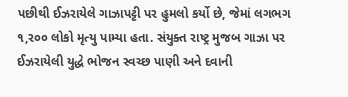પછીથી ઈઝરાયેલે ગાઝાપટ્ટી પર હુમલો કર્યો છે, જેમાં લગભગ ૧,ર૦૦ લોકો મૃત્યુ પામ્યા હતા. સંયુક્ત રાષ્ટ્ર મુજબ ગાઝા પર ઈઝરાયેલી યુદ્ધે ભોજન સ્વચ્છ પાણી અને દવાની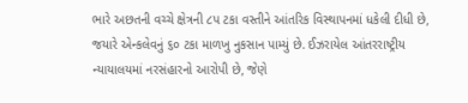ભારે અછતની વચ્ચે ક્ષેત્રની ૮પ ટકા વસ્તીને આંતરિક વિસ્થાપનમાં ધકેલી દીધી છે, જયારે એન્કલેવનું ૬૦ ટકા માળખુ નુકસાન પામ્યું છે. ઈઝરાયેલ આંતરરાષ્ટ્રીય ન્યાયાલયમાં નરસંહારનો આરોપી છે, જેણે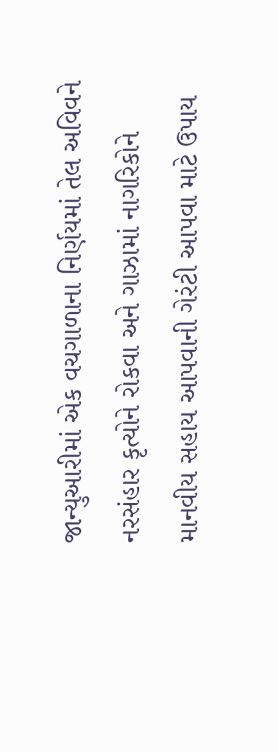જાન્યુઆરીમાં એક વચગાળાના નિર્ણયમાં તેલ અવિવને નરસંહાર કૃત્યોને રોકવા અને ગાઝામાં નાગરિકોને માનવીય સહાય આપવાની ગેરંટી આપવા માટે ઉપાય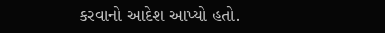કરવાનો આદેશ આપ્યો હતો.